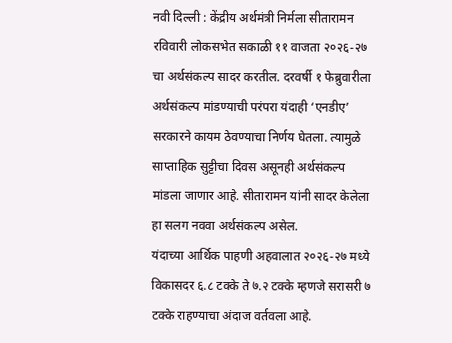नवी दिल्ली : केंद्रीय अर्थमंत्री निर्मला सीतारामन रविवारी लोकसभेत सकाळी ११ वाजता २०२६-२७ चा अर्थसंकल्प सादर करतील. दरवर्षी १ फेब्रुवारीला अर्थसंकल्प मांडण्याची परंपरा यंदाही ‘एनडीए’ सरकारने कायम ठेवण्याचा निर्णय घेतला. त्यामुळे साप्ताहिक सुट्टीचा दिवस असूनही अर्थसंकल्प मांडला जाणार आहे. सीतारामन यांनी सादर केलेला हा सलग नववा अर्थसंकल्प असेल.
यंदाच्या आर्थिक पाहणी अहवालात २०२६-२७ मध्ये विकासदर ६.८ टक्के ते ७.२ टक्के म्हणजे सरासरी ७ टक्के राहण्याचा अंदाज वर्तवला आहे.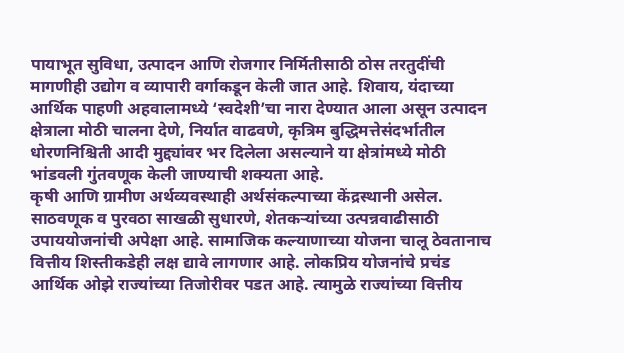पायाभूत सुविधा, उत्पादन आणि रोजगार निर्मितीसाठी ठोस तरतुदींची मागणीही उद्योग व व्यापारी वर्गाकडून केली जात आहे. शिवाय, यंदाच्या आर्थिक पाहणी अहवालामध्ये ‘स्वदेशी’चा नारा देण्यात आला असून उत्पादन क्षेत्राला मोठी चालना देणे, निर्यात वाढवणे, कृत्रिम बुद्धिमत्तेसंदर्भातील धोरणनिश्चिती आदी मुद्द्यांवर भर दिलेला असल्याने या क्षेत्रांमध्ये मोठी भांडवली गुंतवणूक केली जाण्याची शक्यता आहे.
कृषी आणि ग्रामीण अर्थव्यवस्थाही अर्थसंकल्पाच्या केंद्रस्थानी असेल. साठवणूक व पुरवठा साखळी सुधारणे, शेतकऱ्यांच्या उत्पन्नवाढीसाठी उपाययोजनांची अपेक्षा आहे. सामाजिक कल्याणाच्या योजना चालू ठेवतानाच वित्तीय शिस्तीकडेही लक्ष द्यावे लागणार आहे. लोकप्रिय योजनांचे प्रचंड आर्थिक ओझे राज्यांच्या तिजोरीवर पडत आहे. त्यामुळे राज्यांच्या वित्तीय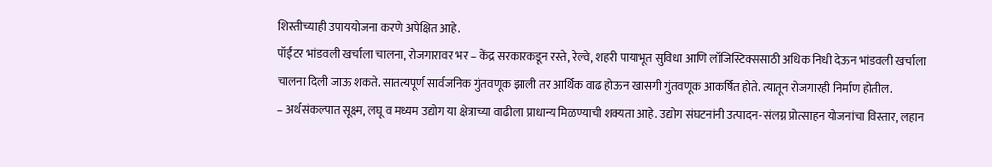शिस्तीच्याही उपाययोजना करणे अपेक्षित आहे.
पॉईंटर भांडवली खर्चाला चालना, रोजगारावर भर – केंद्र सरकारकडून रस्ते, रेल्वे, शहरी पायाभूत सुविधा आणि लॉजिस्टिक्ससाठी अधिक निधी देऊन भांडवली खर्चाला चालना दिली जाऊ शकते. सातत्यपूर्ण सार्वजनिक गुंतवणूक झाली तर आर्थिक वाढ होऊन खासगी गुंतवणूक आकर्षित होते. त्यातून रोजगारही निर्माण होतील.
– अर्थसंकल्पात सूक्ष्म, लघू व मध्यम उद्योग या क्षेत्राच्या वाढीला प्राधान्य मिळण्याची शक्यता आहे. उद्योग संघटनांनी उत्पादन-संलग्न प्रोत्साहन योजनांचा विस्तार, लहान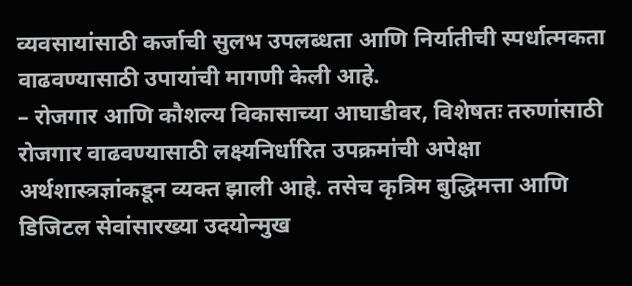व्यवसायांसाठी कर्जाची सुलभ उपलब्धता आणि निर्यातीची स्पर्धात्मकता वाढवण्यासाठी उपायांची मागणी केली आहे.
– रोजगार आणि कौशल्य विकासाच्या आघाडीवर, विशेषतः तरुणांसाठी रोजगार वाढवण्यासाठी लक्ष्यनिर्धारित उपक्रमांची अपेक्षा अर्थशास्त्रज्ञांकडून व्यक्त झाली आहे. तसेच कृत्रिम बुद्धिमत्ता आणि डिजिटल सेवांसारख्या उदयोन्मुख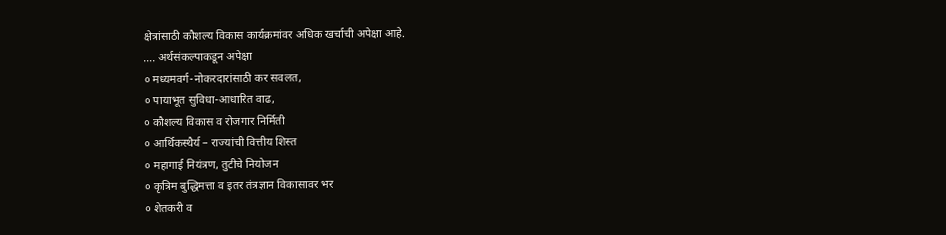क्षेत्रांसाठी कौशल्य विकास कार्यक्रमांवर अधिक खर्चाची अपेक्षा आहे.
…. अर्थसंकल्पाकडून अपेक्षा
० मध्यमवर्ग-नोकरदारांसाठी कर सवलत,
० पायाभूत सुविधा-आधारित वाढ,
० कौशल्य विकास व रोजगार निर्मिती
० आर्थिकस्थैर्य – राज्यांची वित्तीय शिस्त
० महागाई नियंत्रण, तुटीचे नियोजन
० कृत्रिम बुद्धिमत्ता व इतर तंत्रज्ञान विकासावर भर
० शेतकरी व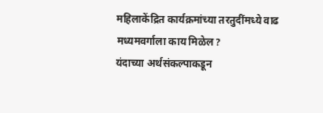महिलाकेंद्रित कार्यक्रमांच्या तरतुदींमध्ये वाढ
मध्यमवर्गाला काय मिळेल?
यंदाच्या अर्थसंकल्पाकडून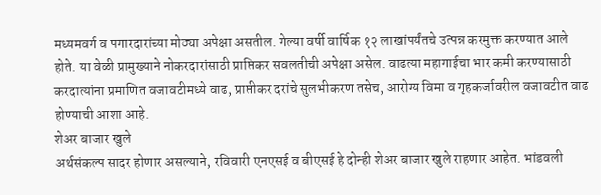मध्यमवर्ग व पगारदारांच्या मोठ्या अपेक्षा असतील. गेल्या वर्षी वार्षिक १२ लाखांपर्यंतचे उत्पन्न करमुक्त करण्यात आले होते. या वेळी प्रामुख्याने नोकरदारांसाठी प्राप्तिकर सवलतीची अपेक्षा असेल. वाढत्या महागाईचा भार कमी करण्यासाठी करदात्यांना प्रमाणित वजावटीमध्ये वाढ, प्राप्तीकर दरांचे सुलभीकरण तसेच, आरोग्य विमा व गृहकर्जावरील वजावटीत वाढ होण्याची आशा आहे.
शेअर बाजार खुले
अर्थसंकल्प सादर होणार असल्याने, रविवारी एनएसई व बीएसई हे दोन्ही शेअर बाजार खुले राहणार आहेत. भांडवली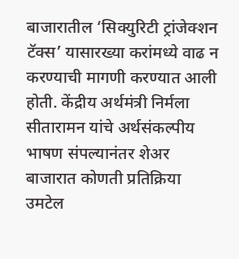बाजारातील ‘सिक्युरिटी ट्रांजेक्शन टॅक्स’ यासारख्या करांमध्ये वाढ न करण्याची मागणी करण्यात आली होती. केंद्रीय अर्थमंत्री निर्मला सीतारामन यांचे अर्थसंकल्पीय भाषण संपल्यानंतर शेअर बाजारात कोणती प्रतिक्रिया उमटेल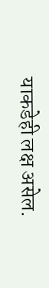याकडेही लक्ष असेल.